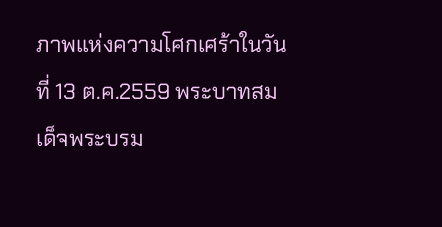ภาพแห่งความโศกเศร้าในวันที่ 13 ต.ค.2559 พระบาทสมเด็จพระบรม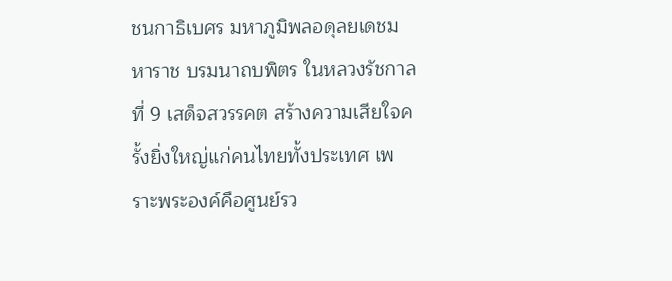ชนกาธิเบศร มหาภูมิพลอดุลยเดชมหาราช บรมนาถบพิตร ในหลวงรัชกาลที่ 9 เสด็จสวรรคต สร้างความเสียใจครั้งยิ่งใหญ่แก่คนไทยทั้งประเทศ เพราะพระองค์คือศูนย์รว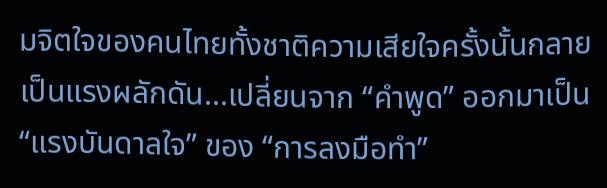มจิตใจของคนไทยทั้งชาติความเสียใจครั้งนั้นกลายเป็นแรงผลักดัน...เปลี่ยนจาก “คำพูด” ออกมาเป็น “แรงบันดาลใจ” ของ “การลงมือทำ”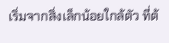เริ่มจากสิ่งเล็กน้อยใกล้ตัว ที่ต้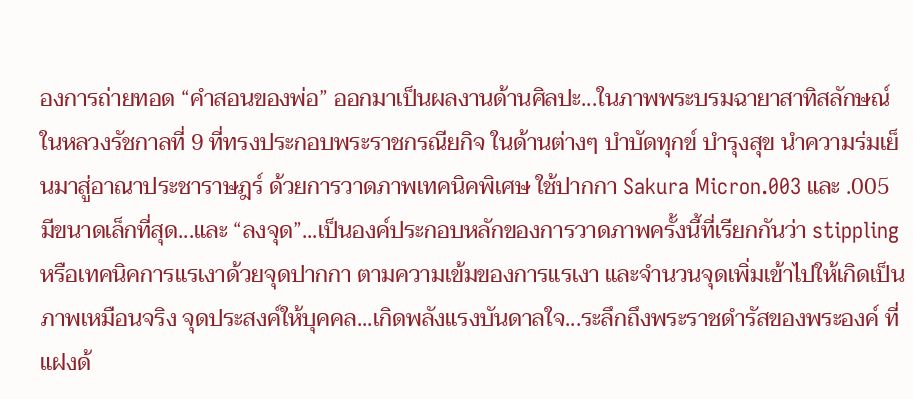องการถ่ายทอด “คำสอนของพ่อ” ออกมาเป็นผลงานด้านศิลปะ...ในภาพพระบรมฉายาสาทิสลักษณ์ ในหลวงรัชกาลที่ 9 ที่ทรงประกอบพระราชกรณียกิจ ในด้านต่างๆ บำบัดทุกข์ บำรุงสุข นำความร่มเย็นมาสู่อาณาประชาราษฎร์ ด้วยการวาดภาพเทคนิคพิเศษ ใช้ปากกา Sakura Micron.003 และ .005 มีขนาดเล็กที่สุด...และ “ลงจุด”...เป็นองค์ประกอบหลักของการวาดภาพครั้งนี้ที่เรียกกันว่า stippling หรือเทคนิคการแรเงาด้วยจุดปากกา ตามความเข้มของการแรเงา และจำนวนจุดเพิ่มเข้าไปให้เกิดเป็นภาพเหมือนจริง จุดประสงค์ให้บุคคล...เกิดพลังแรงบันดาลใจ...ระลึกถึงพระราชดำรัสของพระองค์ ที่แฝงด้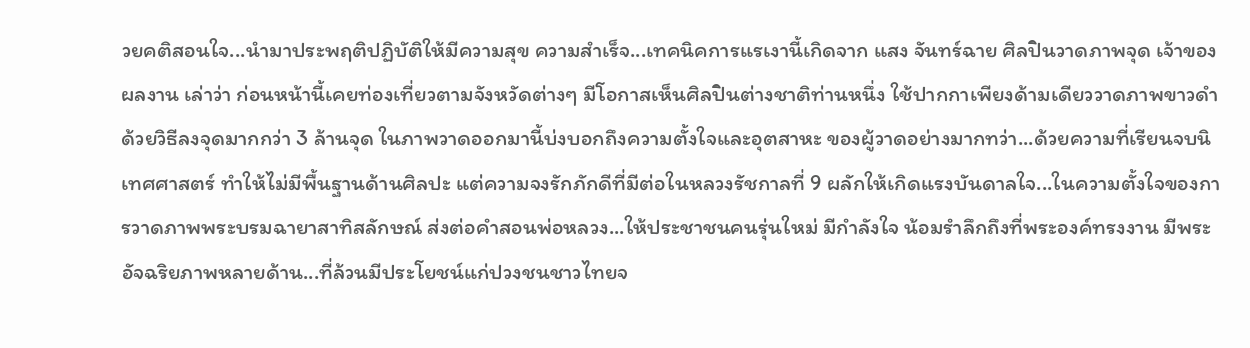วยคติสอนใจ...นำมาประพฤติปฏิบัติให้มีความสุข ความสำเร็จ...เทคนิคการแรเงานี้เกิดจาก แสง จันทร์ฉาย ศิลปินวาดภาพจุด เจ้าของผลงาน เล่าว่า ก่อนหน้านี้เคยท่องเที่ยวตามจังหวัดต่างๆ มีโอกาสเห็นศิลปินต่างชาติท่านหนึ่ง ใช้ปากกาเพียงด้ามเดียววาดภาพขาวดำ ด้วยวิธีลงจุดมากกว่า 3 ล้านจุด ในภาพวาดออกมานี้บ่งบอกถึงความตั้งใจและอุตสาหะ ของผู้วาดอย่างมากทว่า...ด้วยความที่เรียนจบนิเทศศาสตร์ ทำให้ไม่มีพื้นฐานด้านศิลปะ แต่ความจงรักภักดีที่มีต่อในหลวงรัชกาลที่ 9 ผลักให้เกิดแรงบันดาลใจ...ในความตั้งใจของการวาดภาพพระบรมฉายาสาทิสลักษณ์ ส่งต่อคำสอนพ่อหลวง...ให้ประชาชนคนรุ่นใหม่ มีกำลังใจ น้อมรำลึกถึงที่พระองค์ทรงงาน มีพระอัจฉริยภาพหลายด้าน...ที่ล้วนมีประโยชน์แก่ปวงชนชาวไทยจ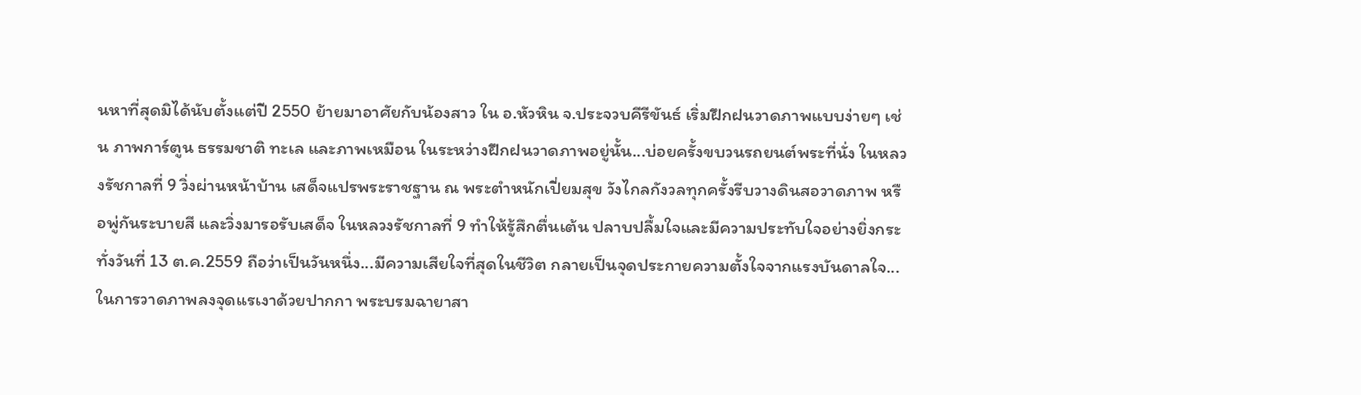นหาที่สุดมิได้นับตั้งแต่ปี 2550 ย้ายมาอาศัยกับน้องสาว ใน อ.หัวหิน จ.ประจวบคีรีขันธ์ เริ่มฝึกฝนวาดภาพแบบง่ายๆ เช่น ภาพการ์ตูน ธรรมชาติ ทะเล และภาพเหมือน ในระหว่างฝึกฝนวาดภาพอยู่นั้น...บ่อยครั้งขบวนรถยนต์พระที่นั่ง ในหลวงรัชกาลที่ 9 วิ่งผ่านหน้าบ้าน เสด็จแปรพระราชฐาน ณ พระตำหนักเปี่ยมสุข วังไกลกังวลทุกครั้งรีบวางดินสอวาดภาพ หรือพู่กันระบายสี และวิ่งมารอรับเสด็จ ในหลวงรัชกาลที่ 9 ทำให้รู้สึกตื่นเต้น ปลาบปลื้มใจและมีความประทับใจอย่างยิ่งกระทั่งวันที่ 13 ต.ค.2559 ถือว่าเป็นวันหนึ่ง...มีความเสียใจที่สุดในชีวิต กลายเป็นจุดประกายความตั้งใจจากแรงบันดาลใจ...ในการวาดภาพลงจุดแรเงาด้วยปากกา พระบรมฉายาสา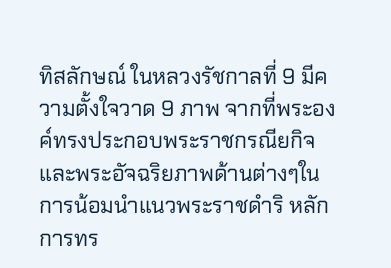ทิสลักษณ์ ในหลวงรัชกาลที่ 9 มีความตั้งใจวาด 9 ภาพ จากที่พระองค์ทรงประกอบพระราชกรณียกิจและพระอัจฉริยภาพด้านต่างๆในการน้อมนำแนวพระราชดำริ หลักการทร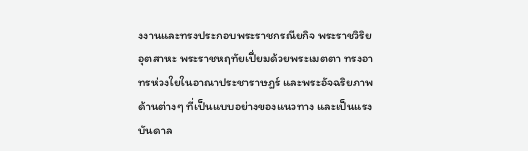งงานและทรงประกอบพระราชกรณียกิจ พระราชวิริยอุตสาหะ พระราชหฤทัยเปี่ยมด้วยพระเมตตา ทรงอาทรห่วงใยในอาณาประชาราษฎร์ และพระอัจฉริยภาพด้านต่างๆ ที่เป็นแบบอย่างของแนวทาง และเป็นแรงบันดาล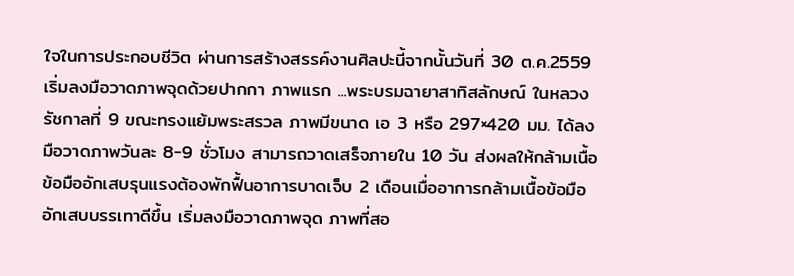ใจในการประกอบชีวิต ผ่านการสร้างสรรค์งานศิลปะนี้จากนั้นวันที่ 30 ต.ค.2559 เริ่มลงมือวาดภาพจุดด้วยปากกา ภาพแรก ...พระบรมฉายาสาทิสลักษณ์ ในหลวงรัชกาลที่ 9 ขณะทรงแย้มพระสรวล ภาพมีขนาด เอ 3 หรือ 297×420 มม. ได้ลงมือวาดภาพวันละ 8-9 ชั่วโมง สามารถวาดเสร็จภายใน 10 วัน ส่งผลให้กล้ามเนื้อข้อมืออักเสบรุนแรงต้องพักฟื้นอาการบาดเจ็บ 2 เดือนเมื่ออาการกล้ามเนื้อข้อมืออักเสบบรรเทาดีขึ้น เริ่มลงมือวาดภาพจุด ภาพที่สอ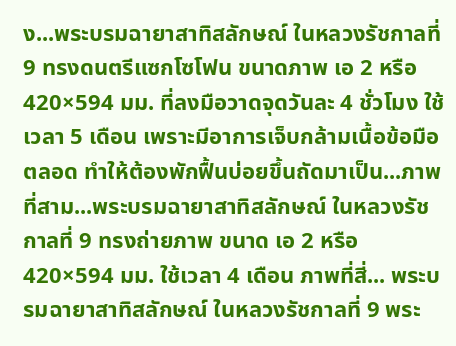ง...พระบรมฉายาสาทิสลักษณ์ ในหลวงรัชกาลที่ 9 ทรงดนตรีแซกโซโฟน ขนาดภาพ เอ 2 หรือ 420×594 มม. ที่ลงมือวาดจุดวันละ 4 ชั่วโมง ใช้เวลา 5 เดือน เพราะมีอาการเจ็บกล้ามเนื้อข้อมือตลอด ทำให้ต้องพักฟื้นบ่อยขึ้นถัดมาเป็น...ภาพที่สาม...พระบรมฉายาสาทิสลักษณ์ ในหลวงรัชกาลที่ 9 ทรงถ่ายภาพ ขนาด เอ 2 หรือ 420×594 มม. ใช้เวลา 4 เดือน ภาพที่สี่... พระบรมฉายาสาทิสลักษณ์ ในหลวงรัชกาลที่ 9 พระ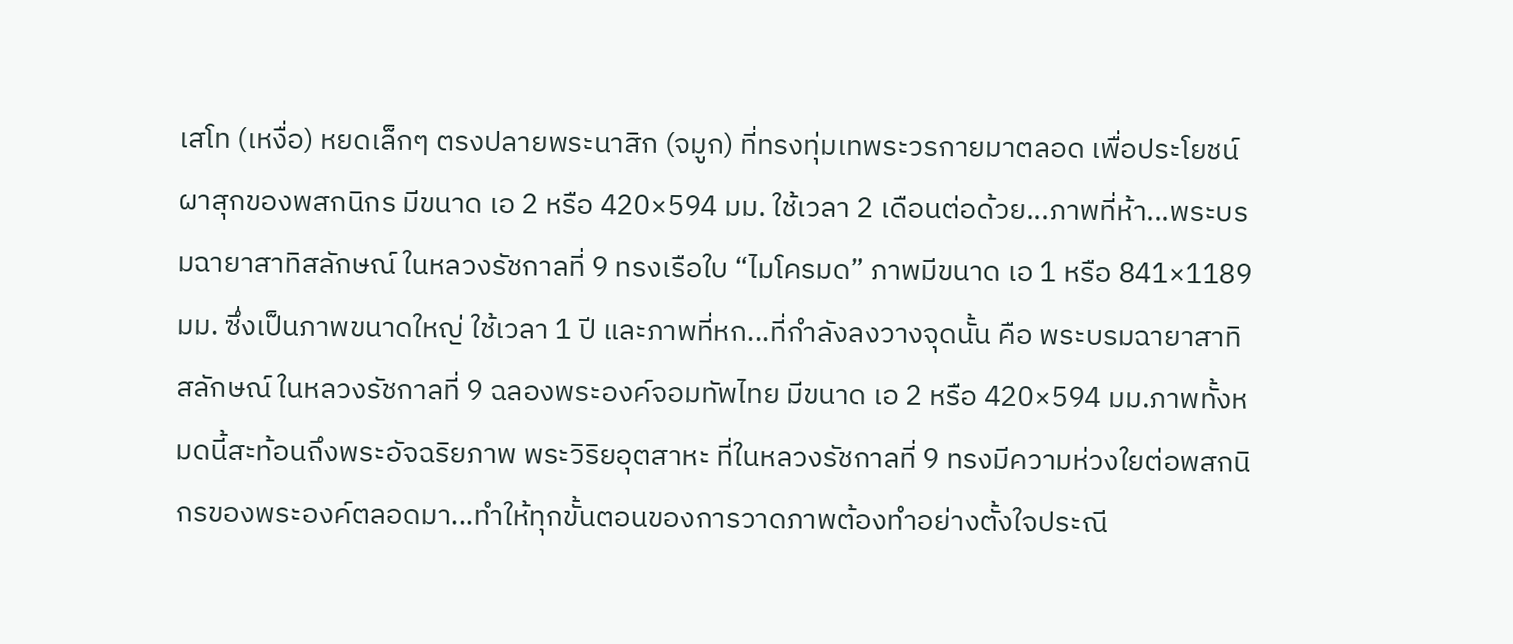เสโท (เหงื่อ) หยดเล็กๆ ตรงปลายพระนาสิก (จมูก) ที่ทรงทุ่มเทพระวรกายมาตลอด เพื่อประโยชน์ผาสุกของพสกนิกร มีขนาด เอ 2 หรือ 420×594 มม. ใช้เวลา 2 เดือนต่อด้วย...ภาพที่ห้า...พระบรมฉายาสาทิสลักษณ์ ในหลวงรัชกาลที่ 9 ทรงเรือใบ “ไมโครมด” ภาพมีขนาด เอ 1 หรือ 841×1189 มม. ซึ่งเป็นภาพขนาดใหญ่ ใช้เวลา 1 ปี และภาพที่หก...ที่กำลังลงวางจุดนั้น คือ พระบรมฉายาสาทิสลักษณ์ ในหลวงรัชกาลที่ 9 ฉลองพระองค์จอมทัพไทย มีขนาด เอ 2 หรือ 420×594 มม.ภาพทั้งหมดนี้สะท้อนถึงพระอัจฉริยภาพ พระวิริยอุตสาหะ ที่ในหลวงรัชกาลที่ 9 ทรงมีความห่วงใยต่อพสกนิกรของพระองค์ตลอดมา...ทำให้ทุกขั้นตอนของการวาดภาพต้องทำอย่างตั้งใจประณี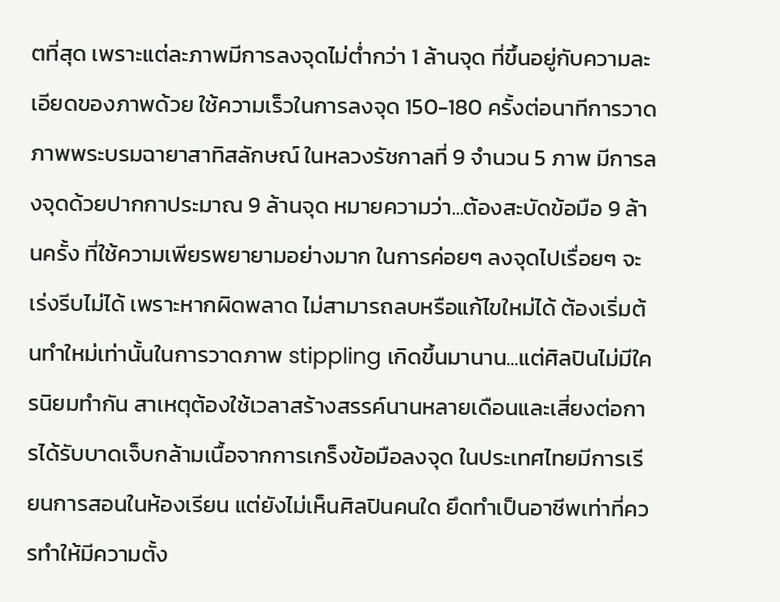ตที่สุด เพราะแต่ละภาพมีการลงจุดไม่ต่ำกว่า 1 ล้านจุด ที่ขึ้นอยู่กับความละเอียดของภาพด้วย ใช้ความเร็วในการลงจุด 150-180 ครั้งต่อนาทีการวาดภาพพระบรมฉายาสาทิสลักษณ์ ในหลวงรัชกาลที่ 9 จำนวน 5 ภาพ มีการลงจุดด้วยปากกาประมาณ 9 ล้านจุด หมายความว่า...ต้องสะบัดข้อมือ 9 ล้านครั้ง ที่ใช้ความเพียรพยายามอย่างมาก ในการค่อยๆ ลงจุดไปเรื่อยๆ จะเร่งรีบไม่ได้ เพราะหากผิดพลาด ไม่สามารถลบหรือแก้ไขใหม่ได้ ต้องเริ่มต้นทำใหม่เท่านั้นในการวาดภาพ stippling เกิดขึ้นมานาน...แต่ศิลปินไม่มีใครนิยมทำกัน สาเหตุต้องใช้เวลาสร้างสรรค์นานหลายเดือนและเสี่ยงต่อการได้รับบาดเจ็บกล้ามเนื้อจากการเกร็งข้อมือลงจุด ในประเทศไทยมีการเรียนการสอนในห้องเรียน แต่ยังไม่เห็นศิลปินคนใด ยึดทำเป็นอาชีพเท่าที่ควรทำให้มีความตั้ง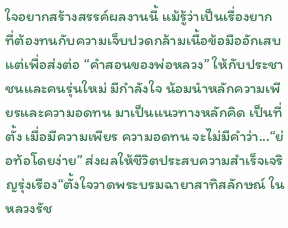ใจอยากสร้างสรรค์ผลงานนี้ แม้รู้ว่าเป็นเรื่องยาก ที่ต้องทนกับความเจ็บปวดกล้ามเนื้อข้อมืออักเสบ แต่เพื่อส่งต่อ “คำสอนของพ่อหลวง” ให้กับประชาชนและคนรุ่นใหม่ มีกำลังใจ น้อมนำหลักความเพียรและความอดทน มาเป็นแนวทางหลักคิด เป็นที่ตั้ง เมื่อมีความเพียร ความอดทน จะไม่มีคำว่า...“ย่อท้อโดยง่าย” ส่งผลให้ชีวิตประสบความสำเร็จเจริญรุ่งเรือง“ตั้งใจวาดพระบรมฉายาสาทิสลักษณ์ ในหลวงรัช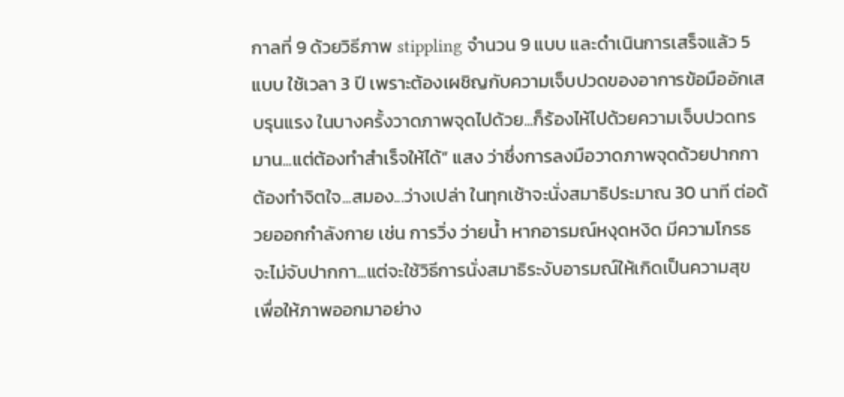กาลที่ 9 ด้วยวิธีภาพ stippling จำนวน 9 แบบ และดำเนินการเสร็จแล้ว 5 แบบ ใช้เวลา 3 ปี เพราะต้องเผชิญกับความเจ็บปวดของอาการข้อมืออักเสบรุนแรง ในบางครั้งวาดภาพจุดไปด้วย...ก็ร้องไห้ไปด้วยความเจ็บปวดทรมาน...แต่ต้องทำสำเร็จให้ได้” แสง ว่าซึ่งการลงมือวาดภาพจุดด้วยปากกา ต้องทำจิตใจ...สมอง...ว่างเปล่า ในทุกเช้าจะนั่งสมาธิประมาณ 30 นาที ต่อด้วยออกกำลังกาย เช่น การวิ่ง ว่ายน้ำ หากอารมณ์หงุดหงิด มีความโกรธ จะไม่จับปากกา...แต่จะใช้วิธีการนั่งสมาธิระงับอารมณ์ให้เกิดเป็นความสุข เพื่อให้ภาพออกมาอย่าง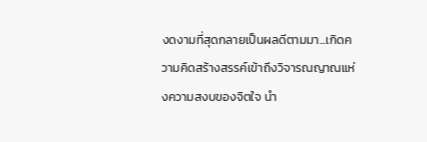งดงามที่สุดกลายเป็นผลดีตามมา...เกิดความคิดสร้างสรรค์เข้าถึงวิจารณญาณแห่งความสงบของจิตใจ นำ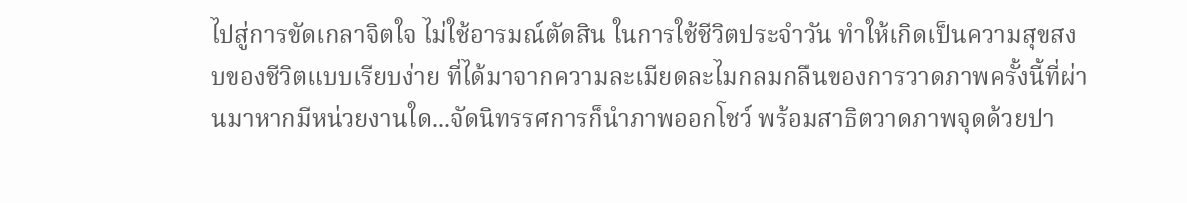ไปสู่การขัดเกลาจิตใจ ไม่ใช้อารมณ์ตัดสิน ในการใช้ชีวิตประจำวัน ทำให้เกิดเป็นความสุขสงบของชีวิตแบบเรียบง่าย ที่ได้มาจากความละเมียดละไมกลมกลืนของการวาดภาพครั้งนี้ที่ผ่านมาหากมีหน่วยงานใด...จัดนิทรรศการก็นำภาพออกโชว์ พร้อมสาธิตวาดภาพจุดด้วยปา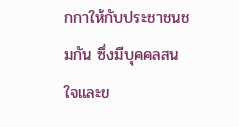กกาให้กับประชาชนชมกัน ซึ่งมีบุคคลสนใจและข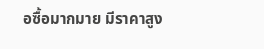อซื้อมากมาย มีราคาสูง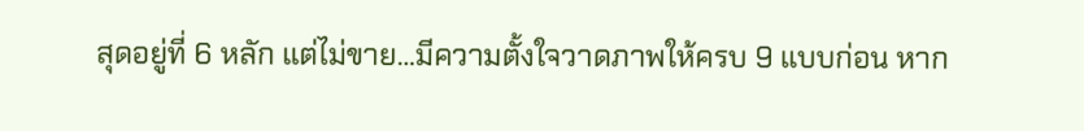สุดอยู่ที่ 6 หลัก แต่ไม่ขาย...มีความตั้งใจวาดภาพให้ครบ 9 แบบก่อน หาก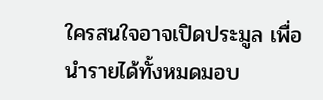ใครสนใจอาจเปิดประมูล เพื่อนำรายได้ทั้งหมดมอบ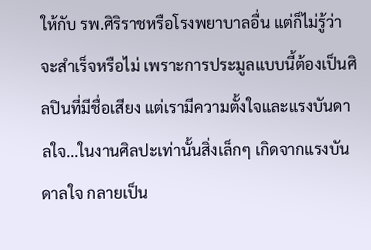ให้กับ รพ.ศิริราชหรือโรงพยาบาลอื่น แต่ก็ไม่รู้ว่าจะสำเร็จหรือไม่ เพราะการประมูลแบบนี้ต้องเป็นศิลปินที่มีชื่อเสียง แต่เรามีความตั้งใจและแรงบันดาลใจ...ในงานศิลปะเท่านั้นสิ่งเล็กๆ เกิดจากแรงบันดาลใจ กลายเป็น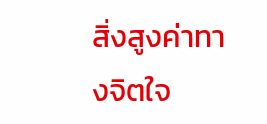สิ่งสูงค่าทางจิตใจ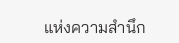แห่งความสำนึก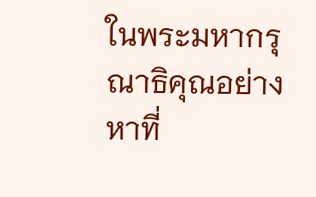ในพระมหากรุณาธิคุณอย่างหาที่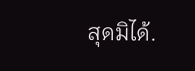สุดมิได้.